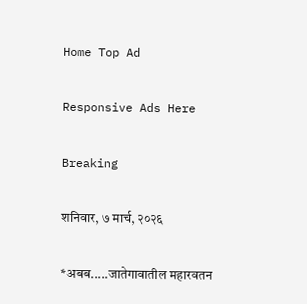Home Top Ad

Responsive Ads Here

Breaking

शनिवार, ७ मार्च, २०२६

*अबब.....जातेगावातील महारवतन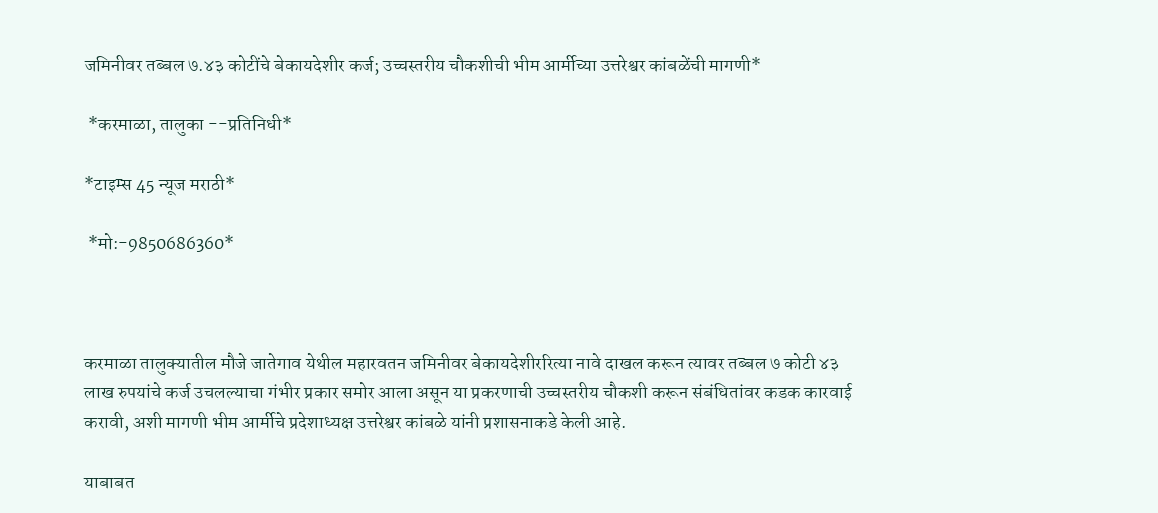जमिनीवर तब्बल ७.४३ कोटींचे बेकायदेशीर कर्ज; उच्चस्तरीय चौकशीची भीम आर्मीच्या उत्तरेश्वर कांबळेंची मागणी*

 *करमाळा, तालुका --प्रतिनिधी*

*टाइम्स 45 न्यूज मराठी*

 *मो:-9850686360*



करमाळा तालुक्यातील मौजे जातेगाव येथील महारवतन जमिनीवर बेकायदेशीररित्या नावे दाखल करून त्यावर तब्बल ७ कोटी ४३ लाख रुपयांचे कर्ज उचलल्याचा गंभीर प्रकार समोर आला असून या प्रकरणाची उच्चस्तरीय चौकशी करून संबंधितांवर कडक कारवाई करावी, अशी मागणी भीम आर्मीचे प्रदेशाध्यक्ष उत्तरेश्वर कांबळे यांनी प्रशासनाकडे केली आहे.

याबाबत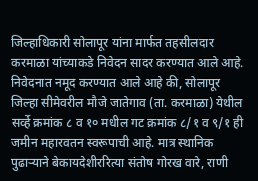जिल्हाधिकारी सोलापूर यांना मार्फत तहसीलदार करमाळा यांच्याकडे निवेदन सादर करण्यात आले आहे. निवेदनात नमूद करण्यात आले आहे की, सोलापूर जिल्हा सीमेवरील मौजे जातेगाव (ता. करमाळा) येथील सर्व्हे क्रमांक ८ व १० मधील गट क्रमांक ८/१ व ९/१ ही जमीन महारवतन स्वरूपाची आहे. मात्र स्थानिक पुढाऱ्याने बेकायदेशीररित्या संतोष गोरख वारे, राणी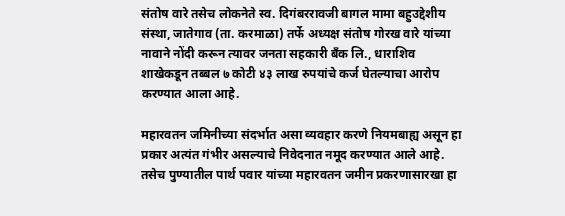संतोष वारे तसेच लोकनेते स्व. दिगंबररावजी बागल मामा बहुउद्देशीय संस्था, जातेगाव (ता. करमाळा) तर्फे अध्यक्ष संतोष गोरख वारे यांच्या नावाने नोंदी करून त्यावर जनता सहकारी बँक लि., धाराशिव शाखेकडून तब्बल ७ कोटी ४३ लाख रुपयांचे कर्ज घेतल्याचा आरोप करण्यात आला आहे.

महारवतन जमिनीच्या संदर्भात असा व्यवहार करणे नियमबाह्य असून हा प्रकार अत्यंत गंभीर असल्याचे निवेदनात नमूद करण्यात आले आहे. तसेच पुण्यातील पार्थ पवार यांच्या महारवतन जमीन प्रकरणासारखा हा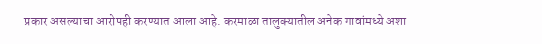प्रकार असल्याचा आरोपही करण्यात आला आहे. करमाळा तालुक्यातील अनेक गावांमध्ये अशा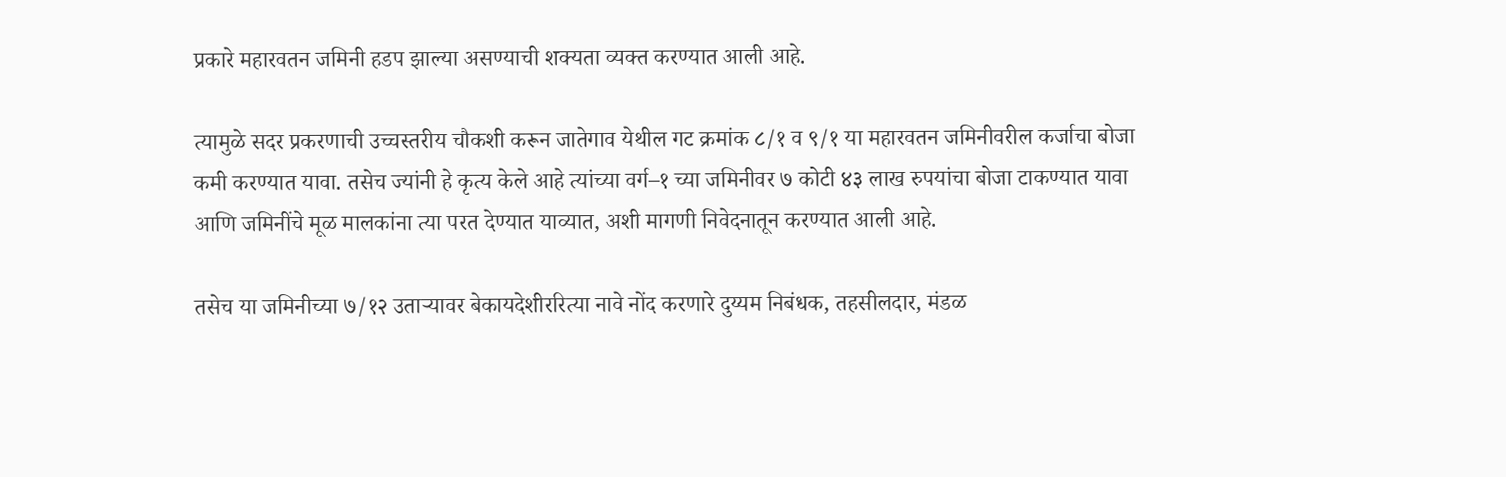प्रकारे महारवतन जमिनी हडप झाल्या असण्याची शक्यता व्यक्त करण्यात आली आहे.

त्यामुळे सदर प्रकरणाची उच्चस्तरीय चौकशी करून जातेगाव येथील गट क्रमांक ८/१ व ९/१ या महारवतन जमिनीवरील कर्जाचा बोजा कमी करण्यात यावा. तसेच ज्यांनी हे कृत्य केले आहे त्यांच्या वर्ग–१ च्या जमिनीवर ७ कोटी ४३ लाख रुपयांचा बोजा टाकण्यात यावा आणि जमिनींचे मूळ मालकांना त्या परत देण्यात याव्यात, अशी मागणी निवेदनातून करण्यात आली आहे.

तसेच या जमिनीच्या ७/१२ उताऱ्यावर बेकायदेशीररित्या नावे नोंद करणारे दुय्यम निबंधक, तहसीलदार, मंडळ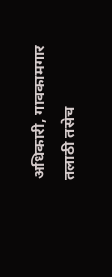अधिकारी, गावकामगार तलाठी तसेच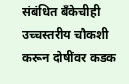संबंधित बँकेचीही उच्चस्तरीय चौकशी करून दोषींवर कडक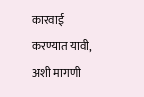कारवाई करण्यात यावी, अशी मागणी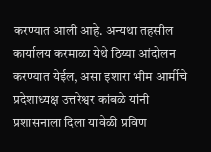करण्यात आली आहे. अन्यथा तहसील कार्यालय करमाळा येथे ठिय्या आंदोलन करण्यात येईल, असा इशारा भीम आर्मीचे प्रदेशाध्यक्ष उत्तरेश्वर कांबळे यांनी प्रशासनाला दिला यावेळी प्रविण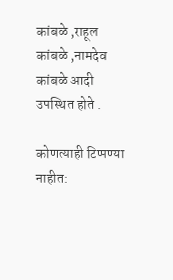कांबळे ,राहूल कांबळे ,नामदेव कांबळे आदी उपस्थित होते .

कोणत्याही टिप्पण्‍या नाहीत: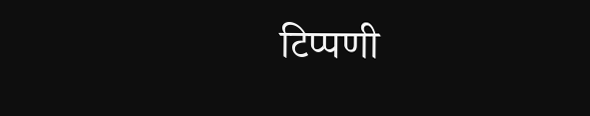टिप्पणी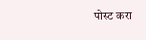पोस्ट करा